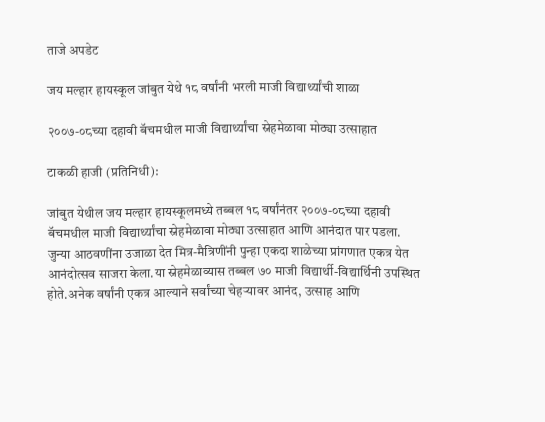ताजे अपडेट

जय मल्हार हायस्कूल जांबुत येथे १८ वर्षांनी भरली माजी विद्यार्थ्यांची शाळा

२००७-०८च्या दहावी बॅचमधील माजी विद्यार्थ्यांचा स्नेहमेळावा मोठ्या उत्साहात

टाकळी हाजी (प्रतिनिधी):

जांबुत येथील जय मल्हार हायस्कूलमध्ये तब्बल १८ वर्षांनंतर २००७-०८च्या दहावी बॅचमधील माजी विद्यार्थ्यांचा स्नेहमेळावा मोठ्या उत्साहात आणि आनंदात पार पडला. जुन्या आठवणींना उजाळा देत मित्र-मैत्रिणींनी पुन्हा एकदा शाळेच्या प्रांगणात एकत्र येत आनंदोत्सव साजरा केला.या स्नेहमेळाव्यास तब्बल ७० माजी विद्यार्थी-विद्यार्थिनी उपस्थित होते.अनेक वर्षांनी एकत्र आल्याने सर्वांच्या चेहऱ्यावर आनंद, उत्साह आणि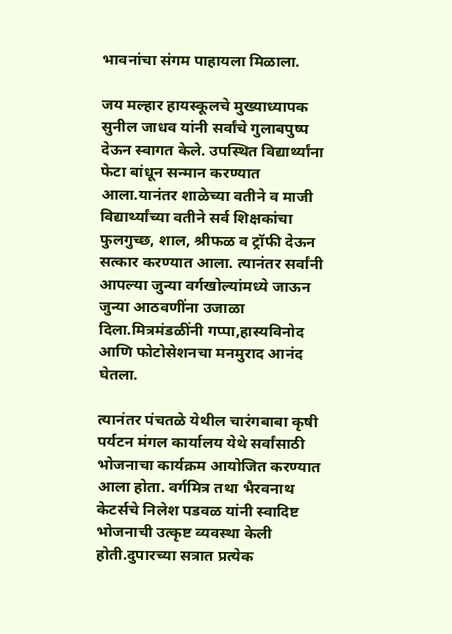भावनांचा संगम पाहायला मिळाला.

जय मल्हार हायस्कूलचे मुख्याध्यापक सुनील जाधव यांनी सर्वांचे गुलाबपुष्प देऊन स्वागत केले. उपस्थित विद्यार्थ्यांना फेटा बांधून सन्मान करण्यात आला.यानंतर शाळेच्या वतीने व माजी विद्यार्थ्यांच्या वतीने सर्व शिक्षकांचा फुलगुच्छ, शाल, श्रीफळ व ट्रॉफी देऊन सत्कार करण्यात आला. त्यानंतर सर्वांनी आपल्या जुन्या वर्गखोल्यांमध्ये जाऊन जुन्या आठवणींना उजाळा दिला.मित्रमंडळींनी गप्पा,हास्यविनोद आणि फोटोसेशनचा मनमुराद आनंद घेतला.

त्यानंतर पंचतळे येथील चारंगबाबा कृषी पर्यटन मंगल कार्यालय येथे सर्वांसाठी भोजनाचा कार्यक्रम आयोजित करण्यात आला होता. वर्गमित्र तथा भैरवनाथ केटर्सचे निलेश पडवळ यांनी स्वादिष्ट भोजनाची उत्कृष्ट व्यवस्था केली होती.दुपारच्या सत्रात प्रत्येक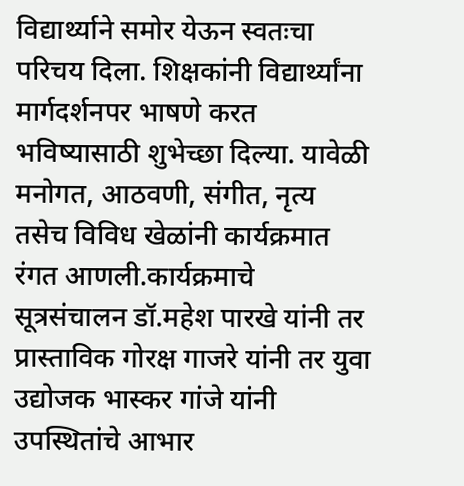विद्यार्थ्याने समोर येऊन स्वतःचा परिचय दिला. शिक्षकांनी विद्यार्थ्यांना मार्गदर्शनपर भाषणे करत भविष्यासाठी शुभेच्छा दिल्या. यावेळी मनोगत, आठवणी, संगीत, नृत्य तसेच विविध खेळांनी कार्यक्रमात रंगत आणली.कार्यक्रमाचे सूत्रसंचालन डॉ.महेश पारखे यांनी तर प्रास्ताविक गोरक्ष गाजरे यांनी तर युवा उद्योजक भास्कर गांजे यांनी उपस्थितांचे आभार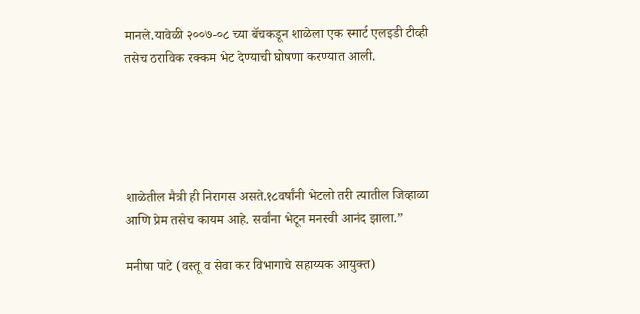मानले.यावेळी २००७-०८ च्या बॅचकडून शाळेला एक स्मार्ट एलइडी टीव्ही तसेच ठराविक रक्कम भेट देण्याची घोषणा करण्यात आली.





शाळेतील मैत्री ही निरागस असते.१८वर्षांनी भेटलो तरी त्यातील जिव्हाळा आणि प्रेम तसेच कायम आहे. सर्वांना भेटून मनस्वी आनंद झाला.”

मनीषा पाटे (वस्तू व सेवा कर विभागाचे सहाय्यक आयुक्त)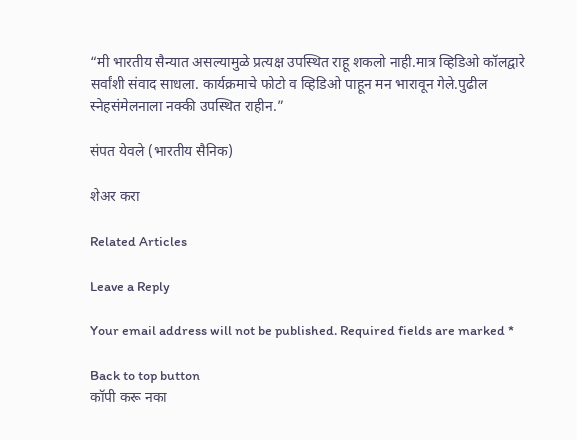“मी भारतीय सैन्यात असल्यामुळे प्रत्यक्ष उपस्थित राहू शकलो नाही.मात्र व्हिडिओ कॉलद्वारे सर्वांशी संवाद साधला. कार्यक्रमाचे फोटो व व्हिडिओ पाहून मन भारावून गेले.पुढील स्नेहसंमेलनाला नक्की उपस्थित राहीन.”

संपत येवले (भारतीय सैनिक)

शेअर करा

Related Articles

Leave a Reply

Your email address will not be published. Required fields are marked *

Back to top button
कॉपी करू नका